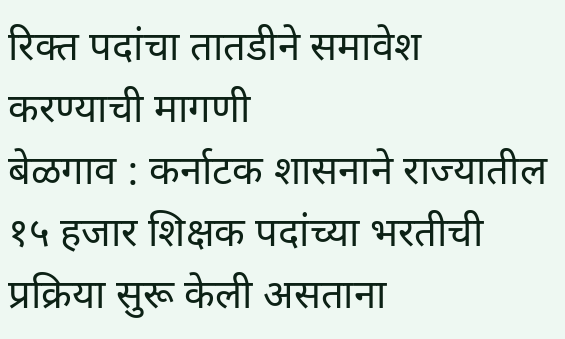रिक्त पदांचा तातडीने समावेश करण्याची मागणी
बेळगाव : कर्नाटक शासनाने राज्यातील १५ हजार शिक्षक पदांच्या भरतीची प्रक्रिया सुरू केली असताना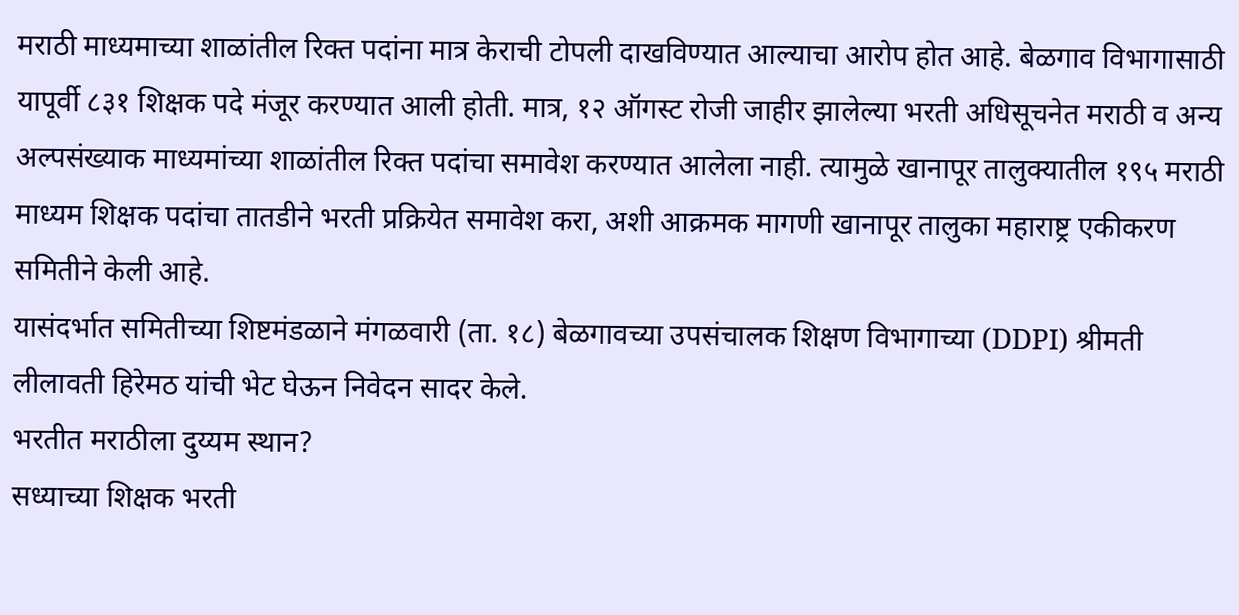मराठी माध्यमाच्या शाळांतील रिक्त पदांना मात्र केराची टोपली दाखविण्यात आल्याचा आरोप होत आहे. बेळगाव विभागासाठी यापूर्वी ८३१ शिक्षक पदे मंजूर करण्यात आली होती. मात्र, १२ ऑगस्ट रोजी जाहीर झालेल्या भरती अधिसूचनेत मराठी व अन्य अल्पसंख्याक माध्यमांच्या शाळांतील रिक्त पदांचा समावेश करण्यात आलेला नाही. त्यामुळे खानापूर तालुक्यातील १९५ मराठी माध्यम शिक्षक पदांचा तातडीने भरती प्रक्रियेत समावेश करा, अशी आक्रमक मागणी खानापूर तालुका महाराष्ट्र एकीकरण समितीने केली आहे.
यासंदर्भात समितीच्या शिष्टमंडळाने मंगळवारी (ता. १८) बेळगावच्या उपसंचालक शिक्षण विभागाच्या (DDPI) श्रीमती लीलावती हिरेमठ यांची भेट घेऊन निवेदन सादर केले.
भरतीत मराठीला दुय्यम स्थान?
सध्याच्या शिक्षक भरती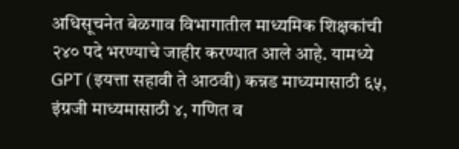अधिसूचनेत बेळगाव विभागातील माध्यमिक शिक्षकांची २४० पदे भरण्याचे जाहीर करण्यात आले आहे. यामध्ये GPT (इयत्ता सहावी ते आठवी) कन्नड माध्यमासाठी ६५, इंग्रजी माध्यमासाठी ४, गणित व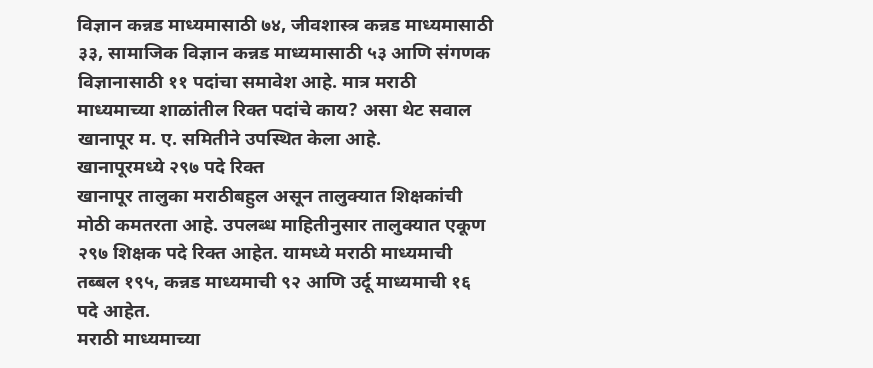विज्ञान कन्नड माध्यमासाठी ७४, जीवशास्त्र कन्नड माध्यमासाठी ३३, सामाजिक विज्ञान कन्नड माध्यमासाठी ५३ आणि संगणक विज्ञानासाठी ११ पदांचा समावेश आहे. मात्र मराठी माध्यमाच्या शाळांतील रिक्त पदांचे काय? असा थेट सवाल खानापूर म. ए. समितीने उपस्थित केला आहे.
खानापूरमध्ये २९७ पदे रिक्त
खानापूर तालुका मराठीबहुल असून तालुक्यात शिक्षकांची मोठी कमतरता आहे. उपलब्ध माहितीनुसार तालुक्यात एकूण २९७ शिक्षक पदे रिक्त आहेत. यामध्ये मराठी माध्यमाची तब्बल १९५, कन्नड माध्यमाची ९२ आणि उर्दू माध्यमाची १६ पदे आहेत.
मराठी माध्यमाच्या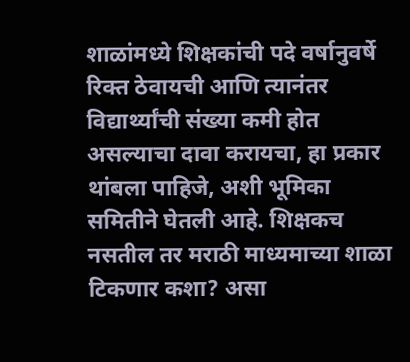शाळांमध्ये शिक्षकांची पदे वर्षानुवर्षे रिक्त ठेवायची आणि त्यानंतर विद्यार्थ्यांची संख्या कमी होत असल्याचा दावा करायचा, हा प्रकार थांबला पाहिजे, अशी भूमिका समितीने घेतली आहे. शिक्षकच नसतील तर मराठी माध्यमाच्या शाळा टिकणार कशा? असा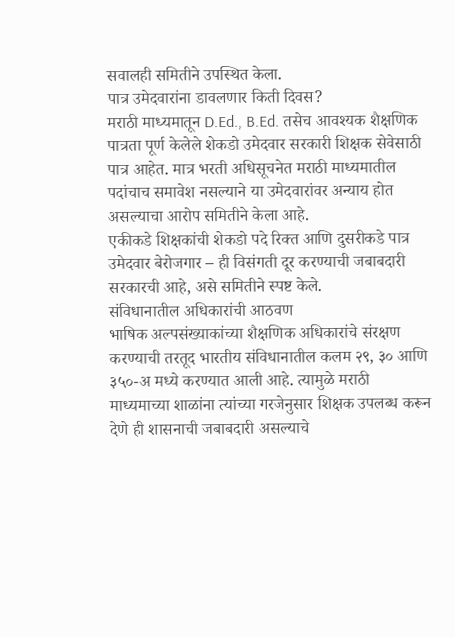सवालही समितीने उपस्थित केला.
पात्र उमेदवारांना डावलणार किती दिवस?
मराठी माध्यमातून D.Ed., B.Ed. तसेच आवश्यक शैक्षणिक पात्रता पूर्ण केलेले शेकडो उमेदवार सरकारी शिक्षक सेवेसाठी पात्र आहेत. मात्र भरती अधिसूचनेत मराठी माध्यमातील पदांचाच समावेश नसल्याने या उमेदवारांवर अन्याय होत असल्याचा आरोप समितीने केला आहे.
एकीकडे शिक्षकांची शेकडो पदे रिक्त आणि दुसरीकडे पात्र उमेदवार बेरोजगार – ही विसंगती दूर करण्याची जबाबदारी सरकारची आहे, असे समितीने स्पष्ट केले.
संविधानातील अधिकारांची आठवण
भाषिक अल्पसंख्याकांच्या शैक्षणिक अधिकारांचे संरक्षण करण्याची तरतूद भारतीय संविधानातील कलम २९, ३० आणि ३५०-अ मध्ये करण्यात आली आहे. त्यामुळे मराठी माध्यमाच्या शाळांना त्यांच्या गरजेनुसार शिक्षक उपलब्ध करून देणे ही शासनाची जबाबदारी असल्याचे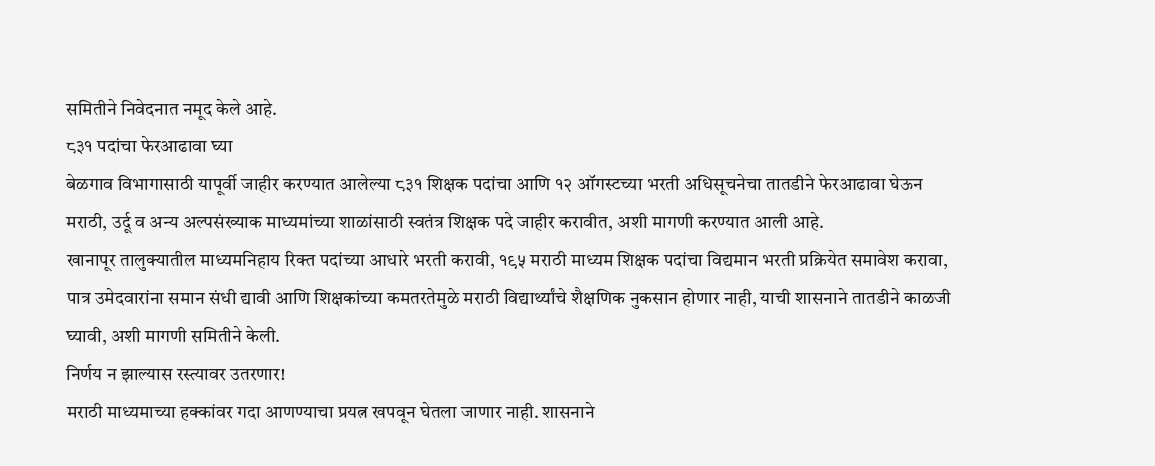समितीने निवेदनात नमूद केले आहे.
८३१ पदांचा फेरआढावा घ्या
बेळगाव विभागासाठी यापूर्वी जाहीर करण्यात आलेल्या ८३१ शिक्षक पदांचा आणि १२ ऑगस्टच्या भरती अधिसूचनेचा तातडीने फेरआढावा घेऊन मराठी, उर्दू व अन्य अल्पसंख्याक माध्यमांच्या शाळांसाठी स्वतंत्र शिक्षक पदे जाहीर करावीत, अशी मागणी करण्यात आली आहे.
खानापूर तालुक्यातील माध्यमनिहाय रिक्त पदांच्या आधारे भरती करावी, १९५ मराठी माध्यम शिक्षक पदांचा विद्यमान भरती प्रक्रियेत समावेश करावा, पात्र उमेदवारांना समान संधी द्यावी आणि शिक्षकांच्या कमतरतेमुळे मराठी विद्यार्थ्यांचे शैक्षणिक नुकसान होणार नाही, याची शासनाने तातडीने काळजी घ्यावी, अशी मागणी समितीने केली.
निर्णय न झाल्यास रस्त्यावर उतरणार!
मराठी माध्यमाच्या हक्कांवर गदा आणण्याचा प्रयत्न खपवून घेतला जाणार नाही. शासनाने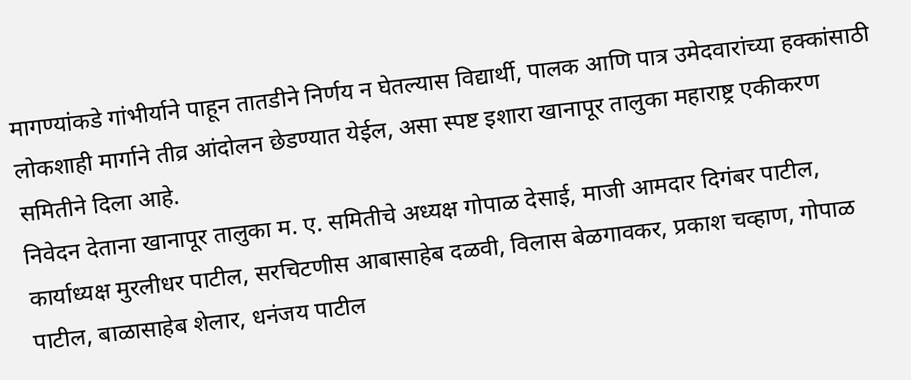मागण्यांकडे गांभीर्याने पाहून तातडीने निर्णय न घेतल्यास विद्यार्थी, पालक आणि पात्र उमेदवारांच्या हक्कांसाठी लोकशाही मार्गाने तीव्र आंदोलन छेडण्यात येईल, असा स्पष्ट इशारा खानापूर तालुका महाराष्ट्र एकीकरण समितीने दिला आहे.
निवेदन देताना खानापूर तालुका म. ए. समितीचे अध्यक्ष गोपाळ देसाई, माजी आमदार दिगंबर पाटील, कार्याध्यक्ष मुरलीधर पाटील, सरचिटणीस आबासाहेब दळवी, विलास बेळगावकर, प्रकाश चव्हाण, गोपाळ पाटील, बाळासाहेब शेलार, धनंजय पाटील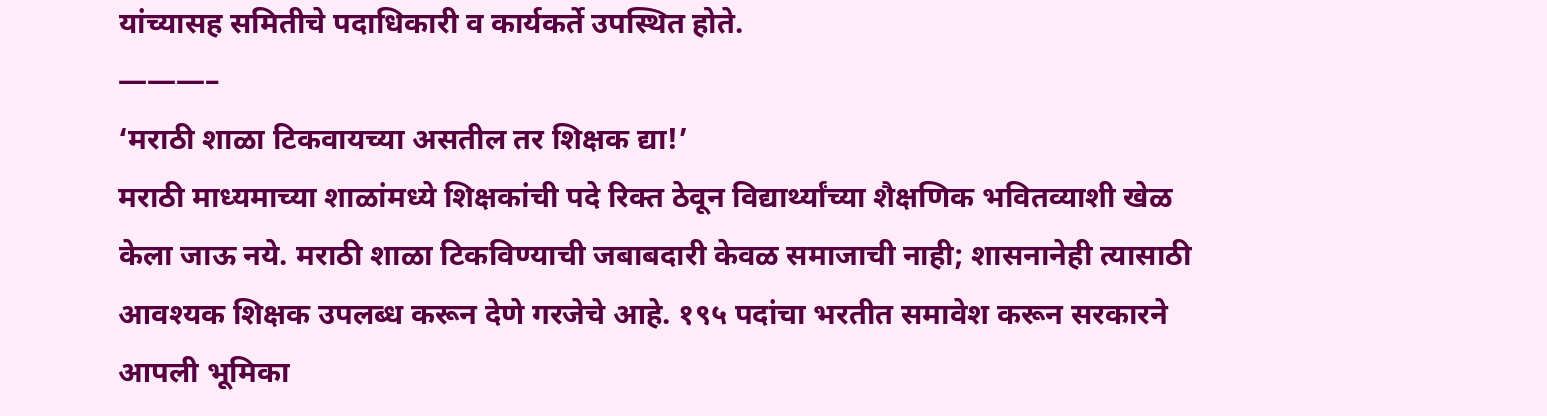यांच्यासह समितीचे पदाधिकारी व कार्यकर्ते उपस्थित होते.
———–
‘मराठी शाळा टिकवायच्या असतील तर शिक्षक द्या!’
मराठी माध्यमाच्या शाळांमध्ये शिक्षकांची पदे रिक्त ठेवून विद्यार्थ्यांच्या शैक्षणिक भवितव्याशी खेळ केला जाऊ नये. मराठी शाळा टिकविण्याची जबाबदारी केवळ समाजाची नाही; शासनानेही त्यासाठी आवश्यक शिक्षक उपलब्ध करून देणे गरजेचे आहे. १९५ पदांचा भरतीत समावेश करून सरकारने आपली भूमिका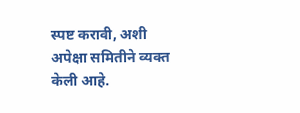स्पष्ट करावी, अशी अपेक्षा समितीने व्यक्त केली आहे.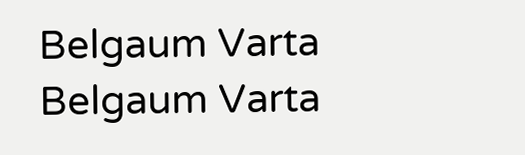Belgaum Varta Belgaum Varta